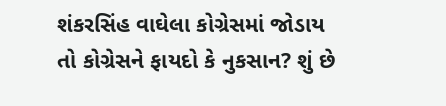શંકરસિંહ વાઘેલા કોગ્રેસમાં જોડાય તો કોગ્રેસને ફાયદો કે નુકસાન? શું છે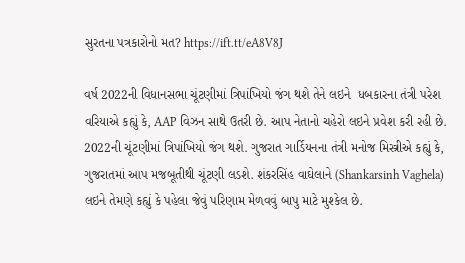સુરતના પત્રકારોનો મત? https://ift.tt/eA8V8J

વર્ષ 2022ની વિધાનસભા ચૂંટણીમાં ત્રિપાંખિયો જંગ થશે તેને લઇને  ધબકારના તંત્રી પરેશ વરિયાએ કહ્યું કે, AAP વિઝન સાથે ઉતરી છે. આપ નેતાનો ચહેરો લઇને પ્રવેશ કરી રહી છે. 2022ની ચૂંટણીમાં ત્રિપાંખિયો જંગ થશે. ગુજરાત ગાર્ડિયનના તંત્રી મનોજ મિસ્ત્રીએ કહ્યું કે, ગુજરાતમાં આપ મજબૂતીથી ચૂંટણી લડશે. શંકરસિંહ વાઘેલાને (Shankarsinh Vaghela) લઇને તેમણે કહ્યું કે પહેલા જેવું પરિણામ મેળવવું બાપુ માટે મુશ્કેલ છે.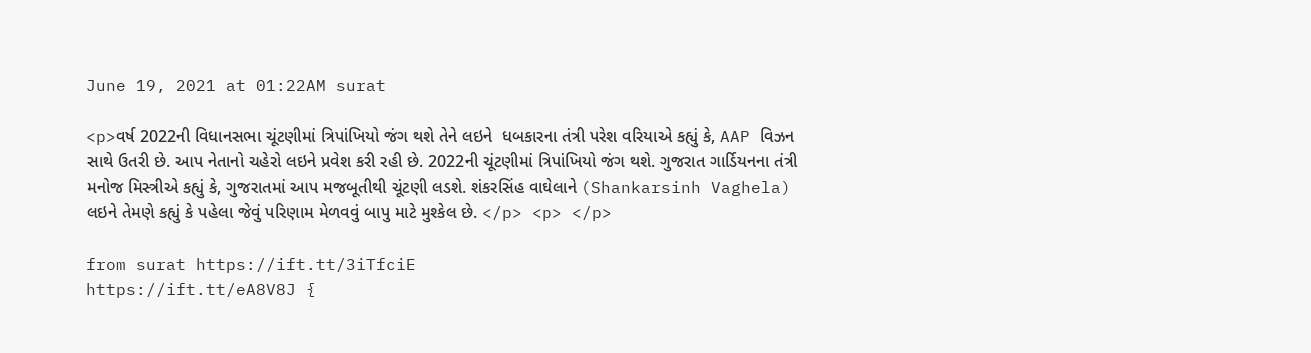June 19, 2021 at 01:22AM surat

<p>વર્ષ 2022ની વિધાનસભા ચૂંટણીમાં ત્રિપાંખિયો જંગ થશે તેને લઇને  ધબકારના તંત્રી પરેશ વરિયાએ કહ્યું કે, AAP વિઝન સાથે ઉતરી છે. આપ નેતાનો ચહેરો લઇને પ્રવેશ કરી રહી છે. 2022ની ચૂંટણીમાં ત્રિપાંખિયો જંગ થશે. ગુજરાત ગાર્ડિયનના તંત્રી મનોજ મિસ્ત્રીએ કહ્યું કે, ગુજરાતમાં આપ મજબૂતીથી ચૂંટણી લડશે. શંકરસિંહ વાઘેલાને (Shankarsinh Vaghela) લઇને તેમણે કહ્યું કે પહેલા જેવું પરિણામ મેળવવું બાપુ માટે મુશ્કેલ છે. </p> <p> </p>

from surat https://ift.tt/3iTfciE
https://ift.tt/eA8V8J {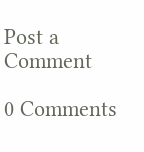Post a Comment

0 Comments